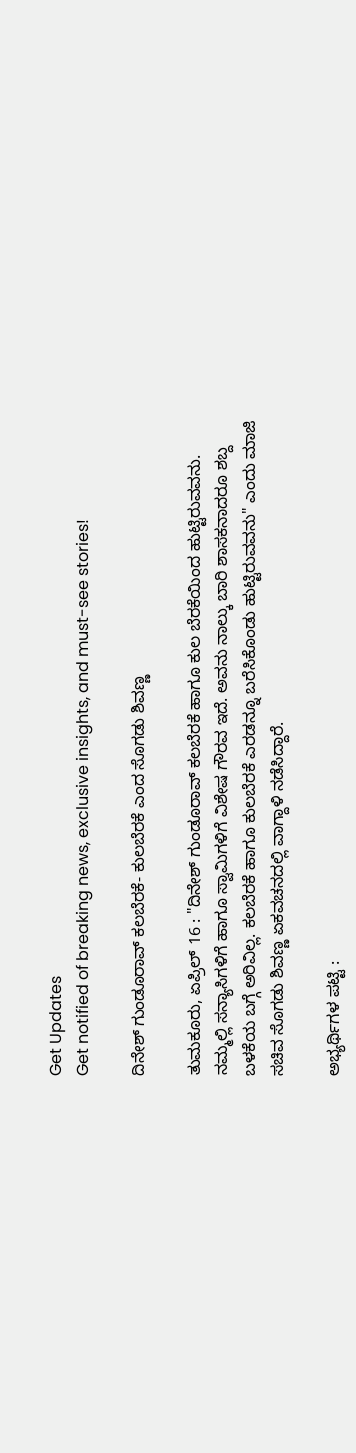Get Updates
Get notified of breaking news, exclusive insights, and must-see stories!

ದಿನೇಶ್ ಗುಂಡೂರಾವ್ ಕಲಬೆರಕೆ- ಕುಲಬೆರಕೆ ಎಂದ ಸೊಗಡು ಶಿವಣ್ಣ

ತುಮಕೂರು, ಏಪ್ರಿಲ್ 16 : "ದಿನೇಶ್ ಗುಂಡೂರಾವ್ ಕಲಬೆರಕೆ ಹಾಗೂ ಕುಲ ಬೆರಕೆಯಿಂದ ಹುಟ್ಟಿರುವವನು. ನಮ್ಮಲ್ಲಿ ಸನ್ಯಾಸಿಗಳಿಗೆ ಹಾಗೂ ಸ್ವಾಮಿಗಳಿಗೆ ವಿಶೇಷ ಗೌರವ ಇದೆ. ಅವನು ನಾಲ್ಕು ಬಾರಿ ಶಾಸಕನಾದರೂ ಶಬ್ದ ಬಳಕೆಯ ಬಗ್ಗೆ ಅರಿವಿಲ್ಲ. ಕಲಬೆರಕೆ ಹಾಗೂ ಕುಲಬೆರಕೆ ಎರಡನ್ನೂ ಬರೆಸಿಕೊಂಡು ಹುಟ್ಟಿರುವವನು" ಎಂದು ಮಾಜಿ ಸಚಿವ ಸೊಗಡು ಶಿವಣ್ಣ ಏಕವಚನದಲ್ಲಿ ವಾಗ್ದಾಳಿ ನಡೆಸಿದ್ದಾರೆ.

ಅಭ್ಯರ್ಥಿಗಳ ಪಟ್ಟಿ :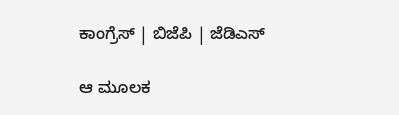ಕಾಂಗ್ರೆಸ್ | ಬಿಜೆಪಿ | ಜೆಡಿಎಸ್

ಆ ಮೂಲಕ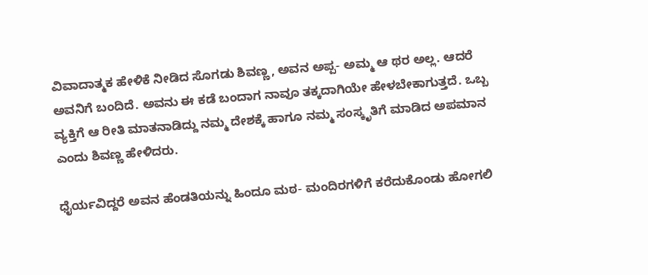ವಿವಾದಾತ್ಮಕ ಹೇಳಿಕೆ ನೀಡಿದ ಸೊಗಡು ಶಿವಣ್ಣ, ಅವನ ಅಪ್ಪ- ಅಮ್ಮ ಆ ಥರ ಅಲ್ಲ. ಆದರೆ ಅವನಿಗೆ ಬಂದಿದೆ. ಅವನು ಈ ಕಡೆ ಬಂದಾಗ ನಾವೂ ತಕ್ಕದಾಗಿಯೇ ಹೇಳಬೇಕಾಗುತ್ತದೆ. ಒಬ್ಬ ವ್ಯಕ್ತಿಗೆ ಆ ರೀತಿ ಮಾತನಾಡಿದ್ದು ನಮ್ಮ ದೇಶಕ್ಕೆ ಹಾಗೂ ನಮ್ಮ ಸಂಸ್ಕೃತಿಗೆ ಮಾಡಿದ ಅಪಮಾನ ಎಂದು ಶಿವಣ್ಣ ಹೇಳಿದರು.

ಧೈರ್ಯವಿದ್ದರೆ ಅವನ ಹೆಂಡತಿಯನ್ನು ಹಿಂದೂ ಮಠ- ಮಂದಿರಗಳಿಗೆ ಕರೆದುಕೊಂಡು ಹೋಗಲಿ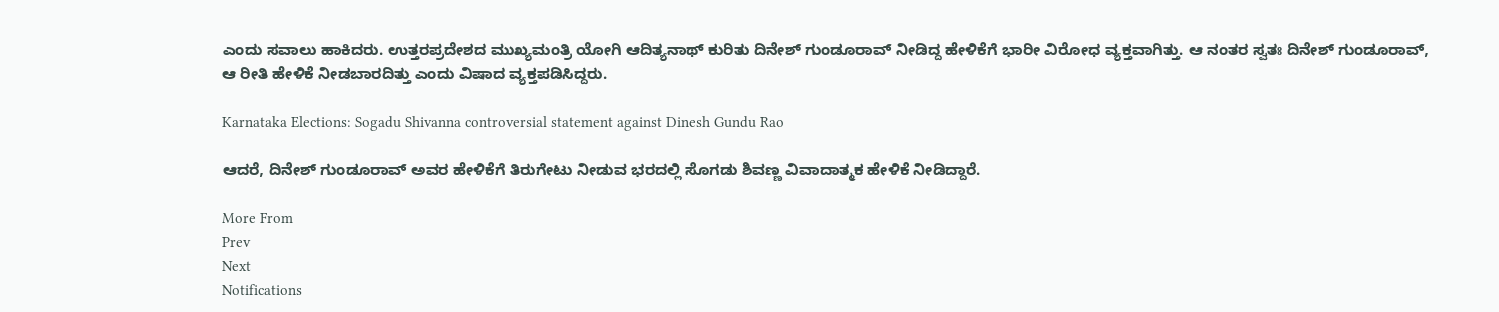ಎಂದು ಸವಾಲು ಹಾಕಿದರು. ಉತ್ತರಪ್ರದೇಶದ ಮುಖ್ಯಮಂತ್ರಿ ಯೋಗಿ ಆದಿತ್ಯನಾಥ್ ಕುರಿತು ದಿನೇಶ್ ಗುಂಡೂರಾವ್ ನೀಡಿದ್ದ ಹೇಳಿಕೆಗೆ ಭಾರೀ ವಿರೋಧ ವ್ಯಕ್ತವಾಗಿತ್ತು. ಆ ನಂತರ ಸ್ವತಃ ದಿನೇಶ್ ಗುಂಡೂರಾವ್, ಆ ರೀತಿ ಹೇಳಿಕೆ ನೀಡಬಾರದಿತ್ತು ಎಂದು ವಿಷಾದ ವ್ಯಕ್ತಪಡಿಸಿದ್ದರು.

Karnataka Elections: Sogadu Shivanna controversial statement against Dinesh Gundu Rao

ಆದರೆ, ದಿನೇಶ್ ಗುಂಡೂರಾವ್ ಅವರ ಹೇಳಿಕೆಗೆ ತಿರುಗೇಟು ನೀಡುವ ಭರದಲ್ಲಿ ಸೊಗಡು ಶಿವಣ್ಣ ವಿವಾದಾತ್ಮಕ ಹೇಳಿಕೆ ನೀಡಿದ್ದಾರೆ.

More From
Prev
Next
Notifications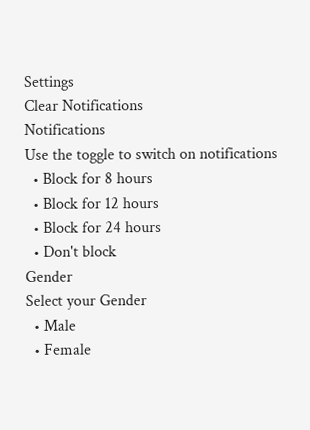Settings
Clear Notifications
Notifications
Use the toggle to switch on notifications
  • Block for 8 hours
  • Block for 12 hours
  • Block for 24 hours
  • Don't block
Gender
Select your Gender
  • Male
  • Female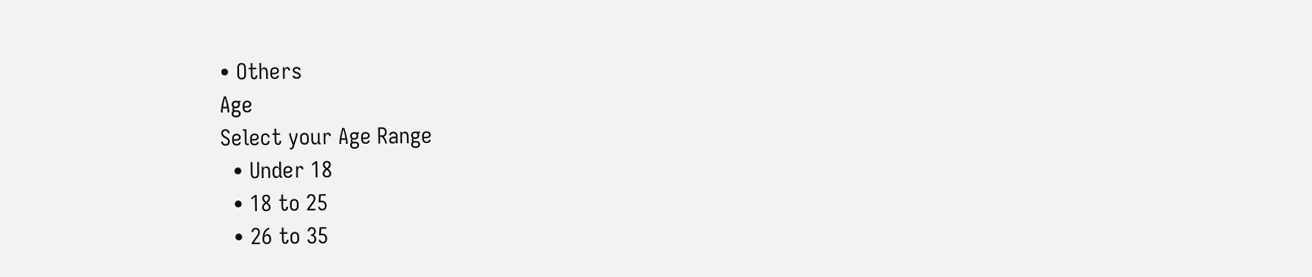• Others
Age
Select your Age Range
  • Under 18
  • 18 to 25
  • 26 to 35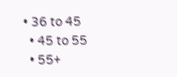• 36 to 45
  • 45 to 55
  • 55+